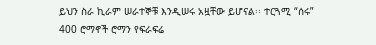ይህን ስራ ኪራም ሠራተኞቹ እንዲሠሩ አዟቸው ይሆናል፡፡ ተርጓሚ “ሰሩ”
400 ሮማኖች ሮማን የፍራፍሬ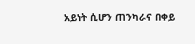አይነት ሲሆን ጠንካራና በቀይ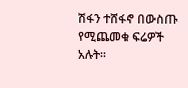ሽፋን ተሸፋኖ በውስጡ የሚጨመቁ ፍሬዎች አሉት፡፡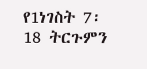የ1ነገስት 7፡18 ትርጉምን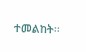ተመልከት፡፡